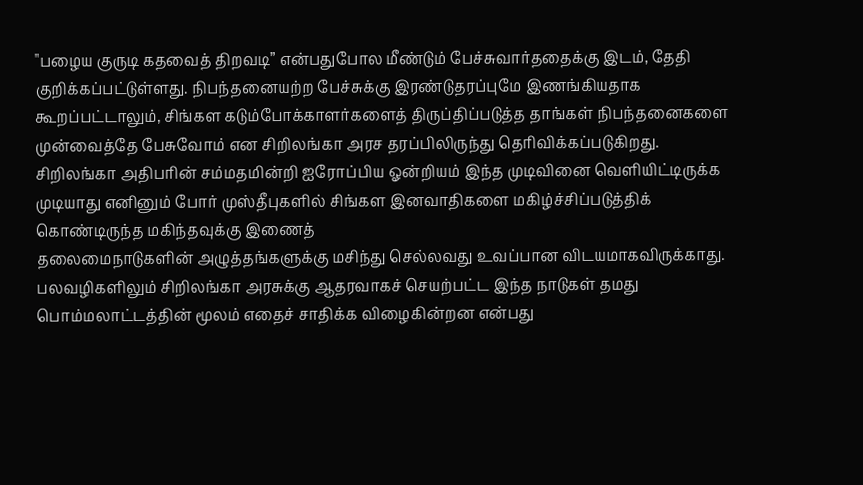"பழைய குருடி கதவைத் திறவடி” என்பதுபோல மீண்டும் பேச்சுவார்ததைக்கு இடம், தேதி குறிக்கப்பட்டுள்ளது. நிபந்தனையற்ற பேச்சுக்கு இரண்டுதரப்புமே இணங்கியதாக கூறப்பட்டாலும், சிங்கள கடும்போக்காளர்களைத் திருப்திப்படுத்த தாங்கள் நிபந்தனைகளை முன்வைத்தே பேசுவோம் என சிறிலங்கா அரச தரப்பிலிருந்து தெரிவிக்கப்படுகிறது. சிறிலங்கா அதிபரின் சம்மதமின்றி ஐரோப்பிய ஓன்றியம் இந்த முடிவினை வெளியிட்டிருக்க முடியாது எனினும் போர் முஸ்தீபுகளில் சிங்கள இனவாதிகளை மகிழ்ச்சிப்படுத்திக் கொண்டிருந்த மகிந்தவுக்கு இணைத்
தலைமைநாடுகளின் அழுத்தங்களுக்கு மசிந்து செல்லவது உவப்பான விடயமாகவிருக்காது. பலவழிகளிலும் சிறிலங்கா அரசுக்கு ஆதரவாகச் செயற்பட்ட இந்த நாடுகள் தமது பொம்மலாட்டத்தின் மூலம் எதைச் சாதிக்க விழைகின்றன என்பது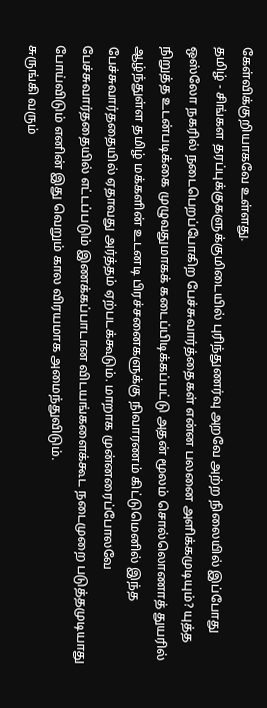கேள்விக்குறியாகவே உள்ளது.
தமிழ் - சிங்கள தரப்புக்குகளுக்குமிடையில் புரிந்துணர்வு அறவே அற்ற நிலையில் இப்போது ஒஸ்லோ நகரில் நடைபெறப்போகிற பேச்சுவார்த்தைகள் என்ன பலனை அளிக்கமுடியும்? யுத்த நிறுத்த உடன்படிக்கை முழுவதுமாகக் கடைப்பிடிக்கப்பட்டு அதன் மூலம் சொல்லொணாத் துயரில் ஆழ்ந்துள்ள தமிழ் மக்களின் உடனடி பிரச்சனைகளுக்கு நிவாரணம் கிட்டுமெனில் இந்த பேச்சுவார்ததையில் ஏதாவது அர்த்தம் ஏற்படக்கூடும். மாறாக முன்னரைப்போலவே பேச்சுவார்ததையில் எட்டப்படும் இணக்கப்பாடான விடயங்களைக்கூட நடைமுறை படுத்தமுடியாது போய்விடும் எனின் இது வெறும் கால விரயமாக அமைந்துவிடும்.
சுருங்கி வரும்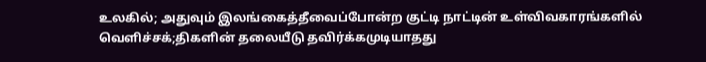உலகில்; அதுவும் இலங்கைத்தீவைப்போன்ற குட்டி நாட்டின் உள்விவகாரங்களில் வெளிச்சக்;திகளின் தலையீடு தவிர்க்கமுடியாதது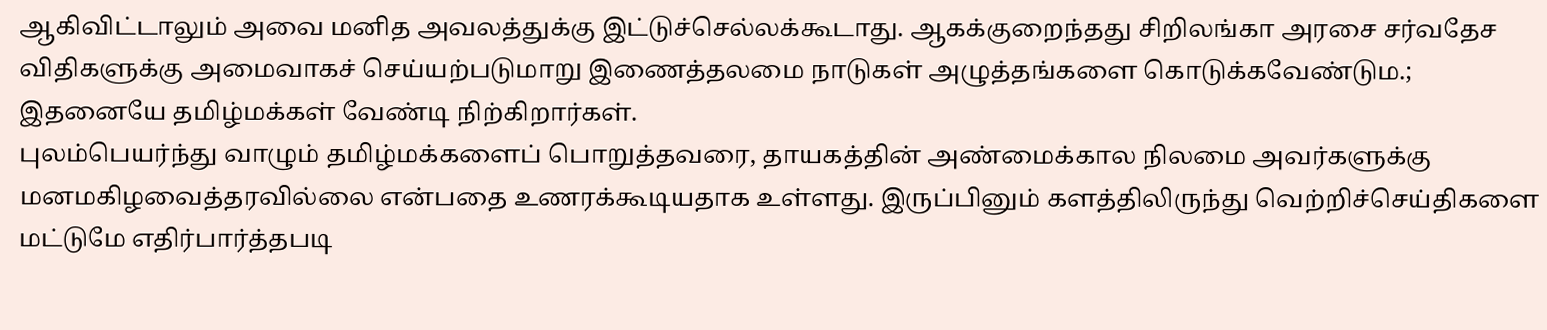ஆகிவிட்டாலும் அவை மனித அவலத்துக்கு இட்டுச்செல்லக்கூடாது. ஆகக்குறைந்தது சிறிலங்கா அரசை சர்வதேச விதிகளுக்கு அமைவாகச் செய்யற்படுமாறு இணைத்தலமை நாடுகள் அழுத்தங்களை கொடுக்கவேண்டும.; இதனையே தமிழ்மக்கள் வேண்டி நிற்கிறார்கள்.
புலம்பெயர்ந்து வாழும் தமிழ்மக்களைப் பொறுத்தவரை, தாயகத்தின் அண்மைக்கால நிலமை அவர்களுக்கு மனமகிழவைத்தரவில்லை என்பதை உணரக்கூடியதாக உள்ளது. இருப்பினும் களத்திலிருந்து வெற்றிச்செய்திகளை மட்டுமே எதிர்பார்த்தபடி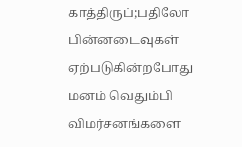காத்திருப்;பதிலோ பின்னடைவுகள் ஏற்படுகின்றபோது மனம் வெதும்பி விமர்சனங்களை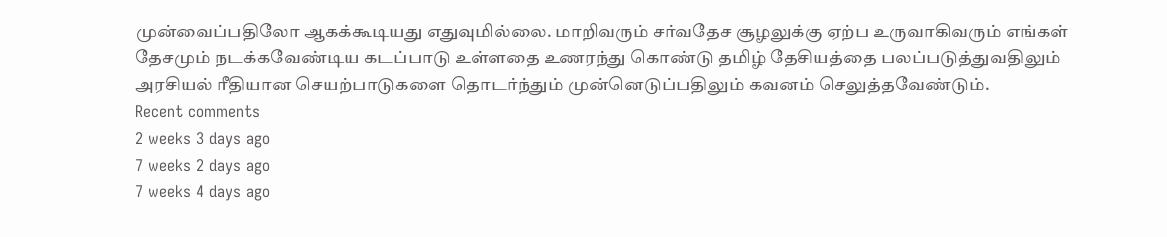முன்வைப்பதிலோ ஆகக்கூடியது எதுவுமில்லை. மாறிவரும் சர்வதேச சூழலுக்கு ஏற்ப உருவாகிவரும் எங்கள் தேசமும் நடக்கவேண்டிய கடப்பாடு உள்ளதை உணரந்து கொண்டு தமிழ் தேசியத்தை பலப்படுத்துவதிலும் அரசியல் ரீதியான செயற்பாடுகளை தொடர்ந்தும் முன்னெடுப்பதிலும் கவனம் செலுத்தவேண்டும்.
Recent comments
2 weeks 3 days ago
7 weeks 2 days ago
7 weeks 4 days ago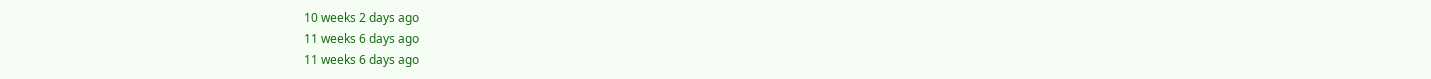10 weeks 2 days ago
11 weeks 6 days ago
11 weeks 6 days ago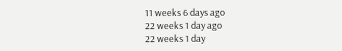11 weeks 6 days ago
22 weeks 1 day ago
22 weeks 1 day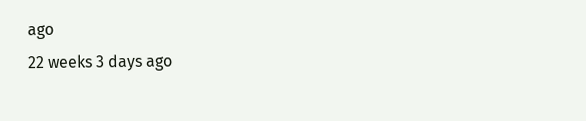ago
22 weeks 3 days ago